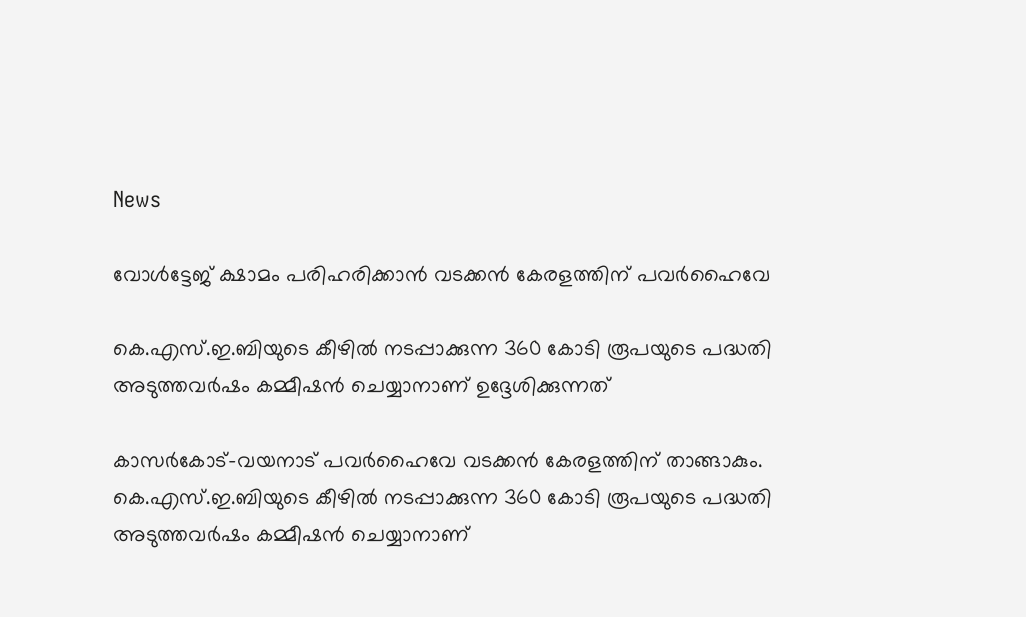News

വോള്‍ട്ടേജ് ക്ഷാമം പരിഹരിക്കാന്‍ വടക്കന്‍ കേരളത്തിന് പവര്‍ഹൈവേ

കെ.എസ്.ഇ.ബിയുടെ കീഴില്‍ നടപ്പാക്കുന്ന 360 കോടി രൂപയുടെ പദ്ധതി അടുത്തവര്‍ഷം കമ്മീഷന്‍ ചെയ്യാനാണ് ഉദ്ദേശിക്കുന്നത്

കാസര്‍കോട്-വയനാട് പവര്‍ഹൈവേ വടക്കന്‍ കേരളത്തിന് താങ്ങാകും. കെ.എസ്.ഇ.ബിയുടെ കീഴില്‍ നടപ്പാക്കുന്ന 360 കോടി രൂപയുടെ പദ്ധതി അടുത്തവര്‍ഷം കമ്മീഷന്‍ ചെയ്യാനാണ്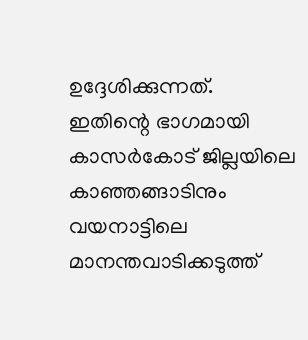ഉദ്ദേശിക്കുന്നത്. ഇതിന്റെ ഭാഗമായി കാസര്‍കോട് ജില്ലയിലെ കാഞ്ഞങ്ങാടിനും വയനാട്ടിലെ മാനന്തവാടിക്കടുത്ത്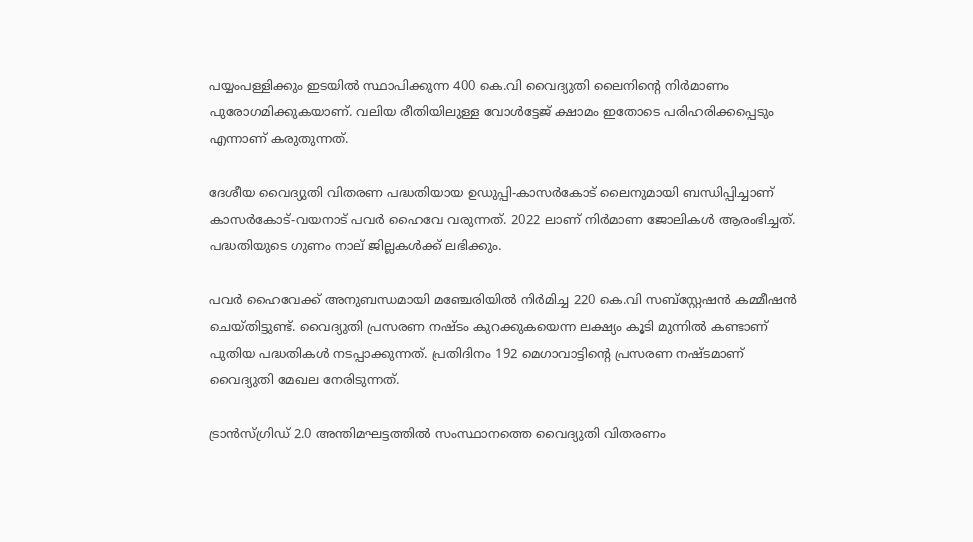പയ്യംപള്ളിക്കും ഇടയില്‍ സ്ഥാപിക്കുന്ന 400 കെ.വി വൈദ്യുതി ലൈനിന്റെ നിര്‍മാണം പുരോഗമിക്കുകയാണ്. വലിയ രീതിയിലുള്ള വോള്‍ട്ടേജ് ക്ഷാമം ഇതോടെ പരിഹരിക്കപ്പെടും എന്നാണ് കരുതുന്നത്.

ദേശീയ വൈദ്യുതി വിതരണ പദ്ധതിയായ ഉഡുപ്പി-കാസര്‍കോട് ലൈനുമായി ബന്ധിപ്പിച്ചാണ് കാസര്‍കോട്-വയനാട് പവര്‍ ഹൈവേ വരുന്നത്. 2022 ലാണ് നിര്‍മാണ ജോലികള്‍ ആരംഭിച്ചത്. പദ്ധതിയുടെ ഗുണം നാല് ജില്ലകള്‍ക്ക് ലഭിക്കും.

പവര്‍ ഹൈവേക്ക് അനുബന്ധമായി മഞ്ചേരിയില്‍ നിര്‍മിച്ച 220 കെ.വി സബ്സ്റ്റേഷന്‍ കമ്മീഷന്‍ ചെയ്തിട്ടുണ്ട്. വൈദ്യുതി പ്രസരണ നഷ്ടം കുറക്കുകയെന്ന ലക്ഷ്യം കൂടി മുന്നില്‍ കണ്ടാണ് പുതിയ പദ്ധതികള്‍ നടപ്പാക്കുന്നത്. പ്രതിദിനം 192 മെഗാവാട്ടിന്റെ പ്രസരണ നഷ്ടമാണ് വൈദ്യുതി മേഖല നേരിടുന്നത്.

ട്രാന്‍സ്ഗ്രിഡ് 2.0 അന്തിമഘട്ടത്തില്‍ സംസ്ഥാനത്തെ വൈദ്യുതി വിതരണം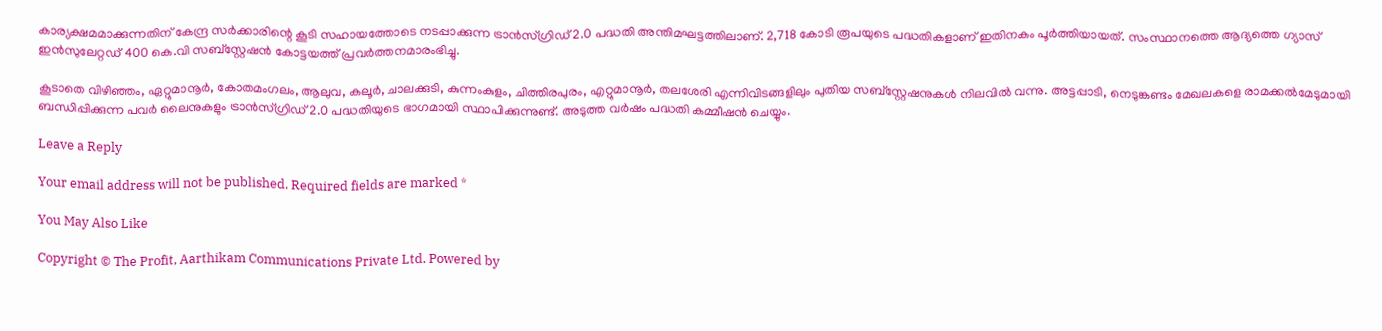കാര്യക്ഷമമാക്കുന്നതിന് കേന്ദ്ര സര്‍ക്കാരിന്റെ കൂടി സഹായത്തോടെ നടപ്പാക്കുന്ന ട്രാന്‍സ്ഗ്രിഡ് 2.0 പദ്ധതി അന്തിമഘട്ടത്തിലാണ്. 2,718 കോടി രൂപയുടെ പദ്ധതികളാണ് ഇതിനകം പൂര്‍ത്തിയായത്. സംസ്ഥാനത്തെ ആദ്യത്തെ ഗ്യാസ് ഇന്‍സുലേറ്റഡ് 400 കെ.വി സബ്സ്റ്റേഷന്‍ കോട്ടയത്ത് പ്രവര്‍ത്തനമാരംഭിച്ചു.

കൂടാതെ വിഴിഞ്ഞം, ഏറ്റുമാനൂര്‍, കോതമംഗലം, ആലുവ, കലൂര്‍, ചാലക്കുടി, കുന്നംകുളം, ചിത്തിരപുരം, എറ്റുമാനൂര്‍, തലശേരി എന്നിവിടങ്ങളിലും പുതിയ സബ്സ്റ്റേഷനുകള്‍ നിലവില്‍ വന്നു. അട്ടപ്പാടി, നെടുങ്കണ്ടം മേഖലകളെ രാമക്കല്‍മേടുമായി ബന്ധിപ്പിക്കുന്ന പവര്‍ ലൈനുകളും ട്രാന്‍സ്ഗ്രിഡ് 2.0 പദ്ധതിയുടെ ഭാഗമായി സ്ഥാപിക്കുന്നുണ്ട്. അടുത്ത വര്‍ഷം പദ്ധതി കമ്മീഷന്‍ ചെയ്യും.

Leave a Reply

Your email address will not be published. Required fields are marked *

You May Also Like

Copyright © The Profit, Aarthikam Communications Private Ltd. Powered by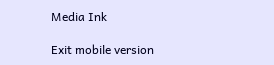Media Ink

Exit mobile version